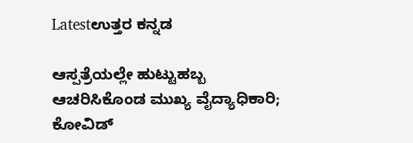Latestಉತ್ತರ ಕನ್ನಡ

ಆಸ್ಪತ್ರೆಯಲ್ಲೇ ಹುಟ್ಟುಹಬ್ಬ ಆಚರಿಸಿಕೊಂಡ ಮುಖ್ಯ ವೈದ್ಯಾಧಿಕಾರಿ; ಕೋವಿಡ್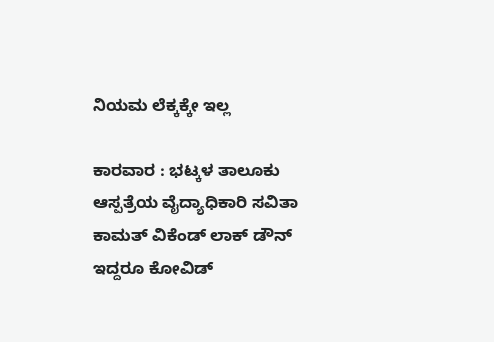ನಿಯಮ ಲೆಕ್ಕಕ್ಕೇ ಇಲ್ಲ

ಕಾರವಾರ : ಭಟ್ಕಳ ತಾಲೂಕು ಆಸ್ಪತ್ರೆಯ ವೈದ್ಯಾಧಿಕಾರಿ ಸವಿತಾ ಕಾಮತ್ ವಿಕೆಂಡ್‌ ಲಾಕ್‌ ಡೌನ್‌ ಇದ್ದರೂ ಕೋವಿಡ್‌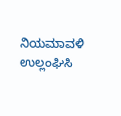ನಿಯಮಾವಳಿ ಉಲ್ಲಂಘಿಸಿ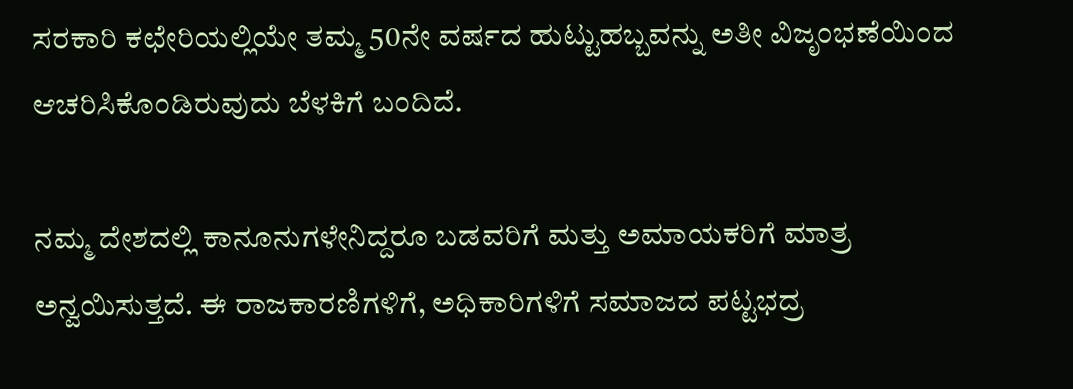ಸರಕಾರಿ ಕಛೇರಿಯಲ್ಲಿಯೇ ತಮ್ಮ 50ನೇ ವರ್ಷದ ಹುಟ್ಟುಹಬ್ಬವನ್ನು ಅತೀ ವಿಜೃಂಭಣೆಯಿಂದ ಆಚರಿಸಿಕೊಂಡಿರುವುದು ಬೆಳಕಿಗೆ ಬಂದಿದೆ.

ನಮ್ಮ ದೇಶದಲ್ಲಿ ಕಾನೂನುಗಳೇನಿದ್ದರೂ ಬಡವರಿಗೆ ಮತ್ತು ಅಮಾಯಕರಿಗೆ ಮಾತ್ರ ಅನ್ವಯಿಸುತ್ತದೆ. ಈ ರಾಜಕಾರಣಿಗಳಿಗೆ, ಅಧಿಕಾರಿಗಳಿಗೆ ಸಮಾಜದ ಪಟ್ಟಭದ್ರ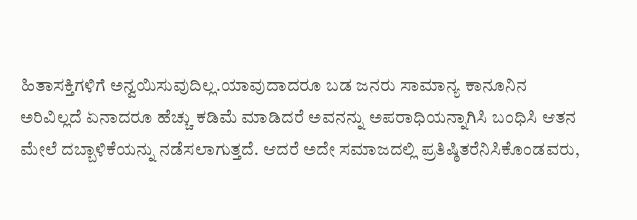ಹಿತಾಸಕ್ತಿಗಳಿಗೆ ಅನ್ವಯಿಸುವುದಿಲ್ಲ.ಯಾವುದಾದರೂ ಬಡ ಜನರು ಸಾಮಾನ್ಯ ಕಾನೂನಿನ ಅರಿವಿಲ್ಲದೆ ಏನಾದರೂ ಹೆಚ್ಚು ಕಡಿಮೆ ಮಾಡಿದರೆ ಅವನನ್ನು ಅಪರಾಧಿಯನ್ನಾಗಿಸಿ ಬಂಧಿಸಿ ಆತನ ಮೇಲೆ ದಬ್ಬಾಳಿಕೆಯನ್ನು ನಡೆಸಲಾಗುತ್ತದೆ. ಆದರೆ ಅದೇ ಸಮಾಜದಲ್ಲಿ ಪ್ರತಿಷ್ಠಿತರೆನಿಸಿಕೊಂಡವರು,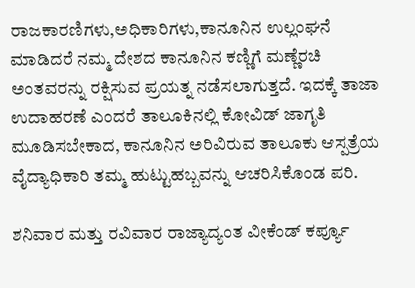ರಾಜಕಾರಣಿಗಳು,ಅಧಿಕಾರಿಗಳು,ಕಾನೂನಿನ ಉಲ್ಲಂಘನೆ ಮಾಡಿದರೆ ನಮ್ಮ ದೇಶದ ಕಾನೂನಿನ ಕಣ್ಣಿಗೆ ಮಣ್ಣೆರಚಿ ಅಂತವರನ್ನು ರಕ್ಷಿಸುವ ಪ್ರಯತ್ನ ನಡೆಸಲಾಗುತ್ತದೆ. ಇದಕ್ಕೆ ತಾಜಾ ಉದಾಹರಣೆ ಎಂದರೆ ತಾಲೂಕಿನಲ್ಲಿ ಕೋವಿಡ್‌ ಜಾಗೃತಿ ಮೂಡಿಸಬೇಕಾದ, ಕಾನೂನಿನ ಅರಿವಿರುವ ತಾಲೂಕು ಆಸ್ಪತ್ರೆಯ ವೈದ್ಯಾಧಿಕಾರಿ ತಮ್ಮ ಹುಟ್ಟುಹಬ್ಬವನ್ನು ಆಚರಿಸಿಕೊಂಡ ಪರಿ.

ಶನಿವಾರ ಮತ್ತು ರವಿವಾರ ರಾಜ್ಯಾದ್ಯಂತ ವೀಕೆಂಡ್‌ ಕರ್ಪ್ಯೂ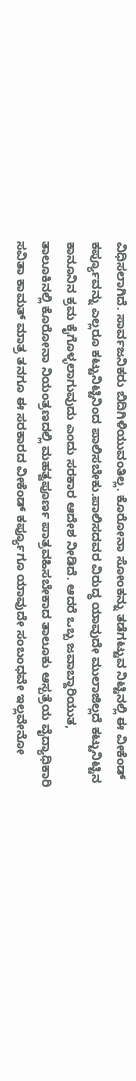ವಿಧಿಸಲಾಗಿದೆ. ಸಾರ್ವಜನಿಕರು ಬಿದಿಗಿಳಿಯುವಂತಿಲ್ಲ. ಕೊರೋನಾ ಸೋಂಕನ್ನು ತಡೆಗಟ್ಟುವ ನಿಟ್ಟಿನಲ್ಲಿ ಈ ವೀಕೆಂಡ್‌ ಕರ್ಪ್ಯೂವನ್ನು ಎಲ್ಲರೂ ಕಟ್ಟುನಿಟ್ಟಿನಿಂದ ಪಾಲಿಸಬೇಕು.ಪಾಲಿಸದವರ ವಿರುದ್ಧ ಯಾವುದೇ ಮುಲಾಜಿಲ್ಲದೆ ಕಟ್ಟುನಿಟ್ಟಿನ ಕಾನೂನಿನ ಕ್ರಮ ಕೈಗೊಳ್ಳಲಾಗುವುದು ಎಂದು ಸರಕಾರ ಆದೇಶ ನೀಡಿದೆ. ಆದರೆ ಒಬ್ಬ ಜವಾಬ್ದಾರಿಯುತ, ತಾಲೂಕಿನಲ್ಲಿ ಕೊರೋನಾ ನಿಯಂತ್ರಣದಲ್ಲಿ ಮಹತ್ವಪೂರ್ಣ ಪಾತ್ರವಹಿಸಬೇಕಾದ ತಾಲೂಕು ಆಸ್ಪತ್ರೆಯ ವೈದ್ಯಾಧಿಕಾರಿ ಸವಿತಾ ಕಾಮತ್‌ ಮಾತ್ರ ತನಗೂ ಈ ಸರಕಾರದ ವೀಕೆಂಡ್‌ ಕರ್ಪ್ಯೂಗೂ ಯಾವುದೇ ಸಂಬಂಧವೇ ಇಲ್ಲವೇನೋ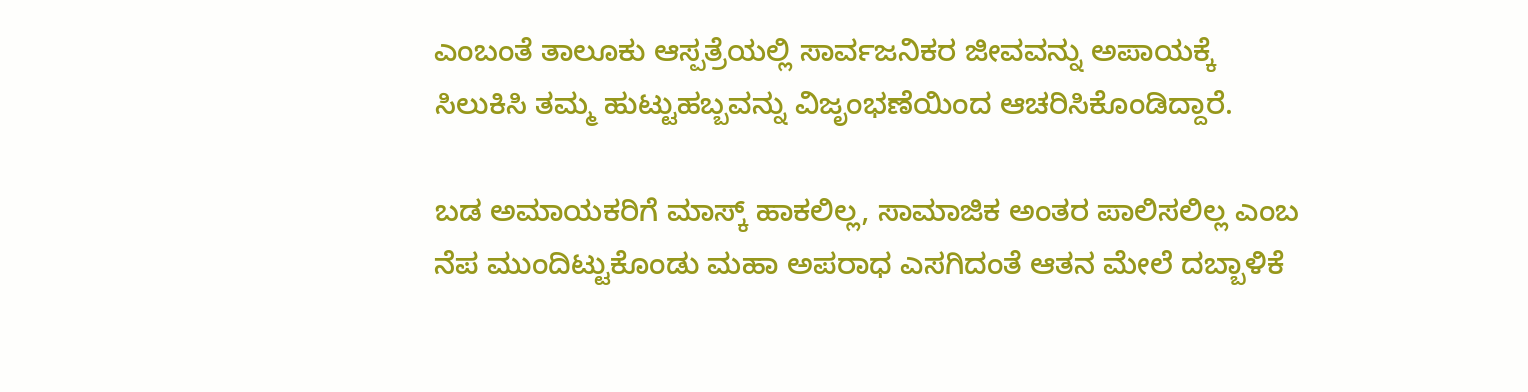ಎಂಬಂತೆ ತಾಲೂಕು ಆಸ್ಪತ್ರೆಯಲ್ಲಿ ಸಾರ್ವಜನಿಕರ ಜೀವವನ್ನು ಅಪಾಯಕ್ಕೆ ಸಿಲುಕಿಸಿ ತಮ್ಮ ಹುಟ್ಟುಹಬ್ಬವನ್ನು ವಿಜೃಂಭಣೆಯಿಂದ ಆಚರಿಸಿಕೊಂಡಿದ್ದಾರೆ.

ಬಡ ಅಮಾಯಕರಿಗೆ ಮಾಸ್ಕ್ ಹಾಕಲಿಲ್ಲ, ಸಾಮಾಜಿಕ ಅಂತರ ಪಾಲಿಸಲಿಲ್ಲ ಎಂಬ ನೆಪ ಮುಂದಿಟ್ಟುಕೊಂಡು ಮಹಾ ಅಪರಾಧ ಎಸಗಿದಂತೆ ಆತನ ಮೇಲೆ ದಬ್ಬಾಳಿಕೆ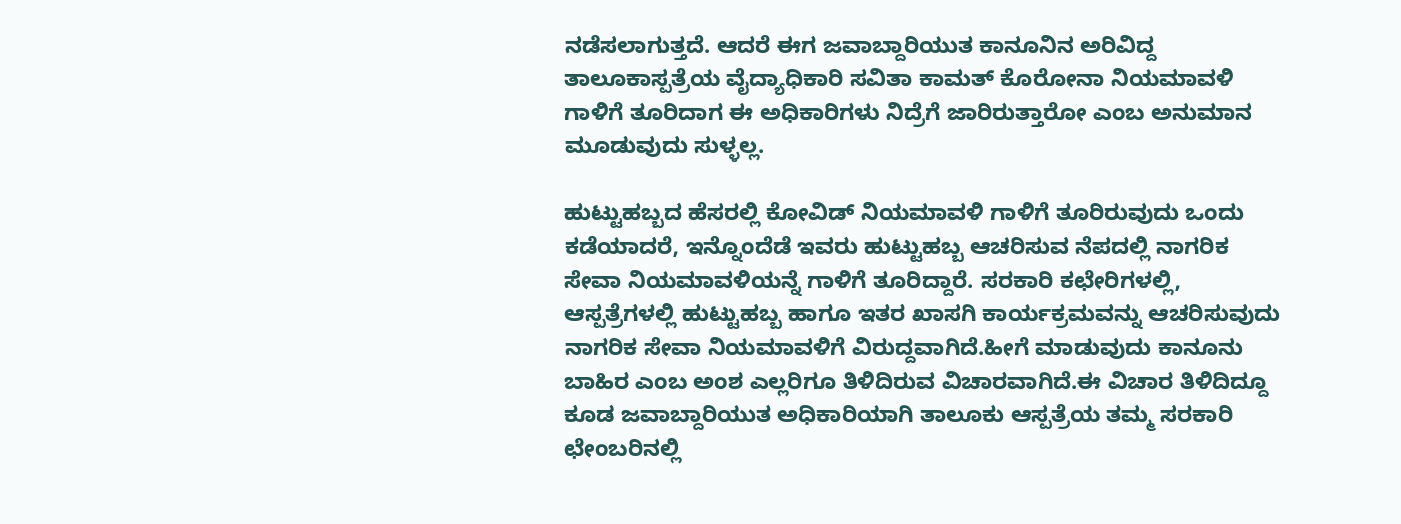ನಡೆಸಲಾಗುತ್ತದೆ. ಆದರೆ ಈಗ ಜವಾಬ್ದಾರಿಯುತ ಕಾನೂನಿನ ಅರಿವಿದ್ದ ತಾಲೂಕಾಸ್ಪತ್ರೆಯ ವೈದ್ಯಾಧಿಕಾರಿ ಸವಿತಾ ಕಾಮತ್‌ ಕೊರೋನಾ ನಿಯಮಾವಳಿ ಗಾಳಿಗೆ ತೂರಿದಾಗ ಈ ಅಧಿಕಾರಿಗಳು ನಿದ್ರೆಗೆ ಜಾರಿರುತ್ತಾರೋ ಎಂಬ ಅನುಮಾನ ಮೂಡುವುದು ಸುಳ್ಳಲ್ಲ.

ಹುಟ್ಟುಹಬ್ಬದ ಹೆಸರಲ್ಲಿ ಕೋವಿಡ್‌ ನಿಯಮಾವಳಿ ಗಾಳಿಗೆ ತೂರಿರುವುದು ಒಂದು ಕಡೆಯಾದರೆ, ಇನ್ನೊಂದೆಡೆ ಇವರು ಹುಟ್ಟುಹಬ್ಬ ಆಚರಿಸುವ ನೆಪದಲ್ಲಿ ನಾಗರಿಕ ಸೇವಾ ನಿಯಮಾವಳಿಯನ್ನೆ ಗಾಳಿಗೆ ತೂರಿದ್ದಾರೆ. ಸರಕಾರಿ ಕಛೇರಿಗಳಲ್ಲಿ, ಆಸ್ಪತ್ರೆಗಳಲ್ಲಿ ಹುಟ್ಟುಹಬ್ಬ ಹಾಗೂ ಇತರ ಖಾಸಗಿ ಕಾರ್ಯಕ್ರಮವನ್ನು ಆಚರಿಸುವುದು ನಾಗರಿಕ ಸೇವಾ ನಿಯಮಾವಳಿಗೆ ವಿರುದ್ದವಾಗಿದೆ.ಹೀಗೆ ಮಾಡುವುದು ಕಾನೂನು ಬಾಹಿರ ಎಂಬ ಅಂಶ ಎಲ್ಲರಿಗೂ ತಿಳಿದಿರುವ ವಿಚಾರವಾಗಿದೆ.ಈ ವಿಚಾರ ತಿಳಿದಿದ್ದೂ ಕೂಡ ಜವಾಬ್ದಾರಿಯುತ ಅಧಿಕಾರಿಯಾಗಿ ತಾಲೂಕು ಆಸ್ಪತ್ರೆಯ ತಮ್ಮ ಸರಕಾರಿ ಛೇಂಬರಿನಲ್ಲಿ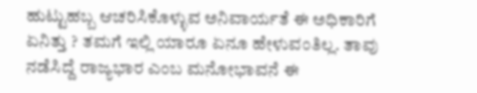ಹುಟ್ಟುಹಬ್ಬ ಆಚರಿಸಿಕೊಳ್ಳುವ ಅನಿವಾರ್ಯತೆ ಈ ಅಧಿಕಾರಿಗೆ ಏನಿತ್ತು ? ತಮಗೆ ಇಲ್ಲಿ ಯಾರೂ ಏನೂ ಹೇಳುವಂತಿಲ್ಲ. ತಾವು ನಡೆಸಿದ್ದೆ ರಾಜ್ಯಭಾರ ಎಂಬ ಮನೋಭಾವನೆ ಈ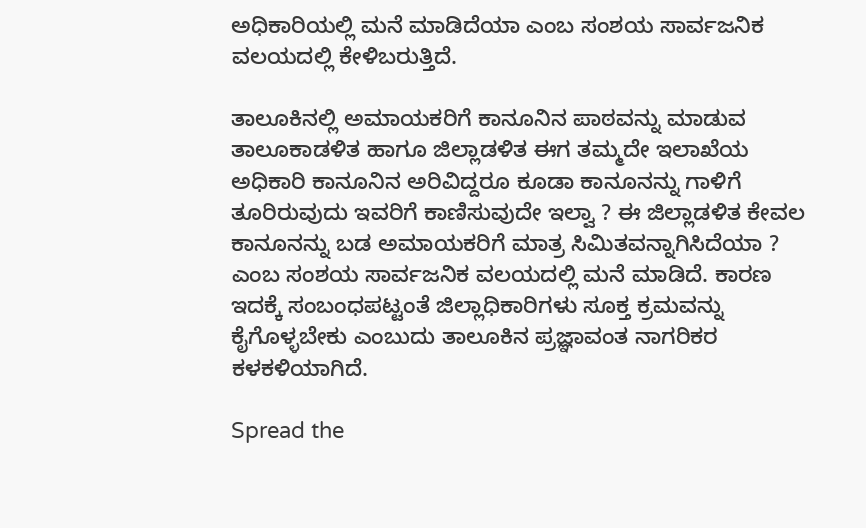ಅಧಿಕಾರಿಯಲ್ಲಿ ಮನೆ ಮಾಡಿದೆಯಾ ಎಂಬ ಸಂಶಯ ಸಾರ್ವಜನಿಕ ವಲಯದಲ್ಲಿ ಕೇಳಿಬರುತ್ತಿದೆ.

ತಾಲೂಕಿನಲ್ಲಿ ಅಮಾಯಕರಿಗೆ ಕಾನೂನಿನ ಪಾಠವನ್ನು ಮಾಡುವ ತಾಲೂಕಾಡಳಿತ ಹಾಗೂ ಜಿಲ್ಲಾಡಳಿತ ಈಗ ತಮ್ಮದೇ ಇಲಾಖೆಯ ಅಧಿಕಾರಿ ಕಾನೂನಿನ ಅರಿವಿದ್ದರೂ ಕೂಡಾ ಕಾನೂನನ್ನು ಗಾಳಿಗೆ ತೂರಿರುವುದು ಇವರಿಗೆ ಕಾಣಿಸುವುದೇ ಇಲ್ವಾ ? ಈ ಜಿಲ್ಲಾಡಳಿತ ಕೇವಲ ಕಾನೂನನ್ನು ಬಡ ಅಮಾಯಕರಿಗೆ ಮಾತ್ರ ಸಿಮಿತವನ್ನಾಗಿಸಿದೆಯಾ ? ಎಂಬ ಸಂಶಯ ಸಾರ್ವಜನಿಕ ವಲಯದಲ್ಲಿ ಮನೆ ಮಾಡಿದೆ. ಕಾರಣ ಇದಕ್ಕೆ ಸಂಬಂಧಪಟ್ಟಂತೆ ಜಿಲ್ಲಾಧಿಕಾರಿಗಳು ಸೂಕ್ತ ಕ್ರಮವನ್ನು ಕೈಗೊಳ್ಳಬೇಕು ಎಂಬುದು ತಾಲೂಕಿನ ಪ್ರಜ್ಞಾವಂತ ನಾಗರಿಕರ ಕಳಕಳಿಯಾಗಿದೆ.

Spread the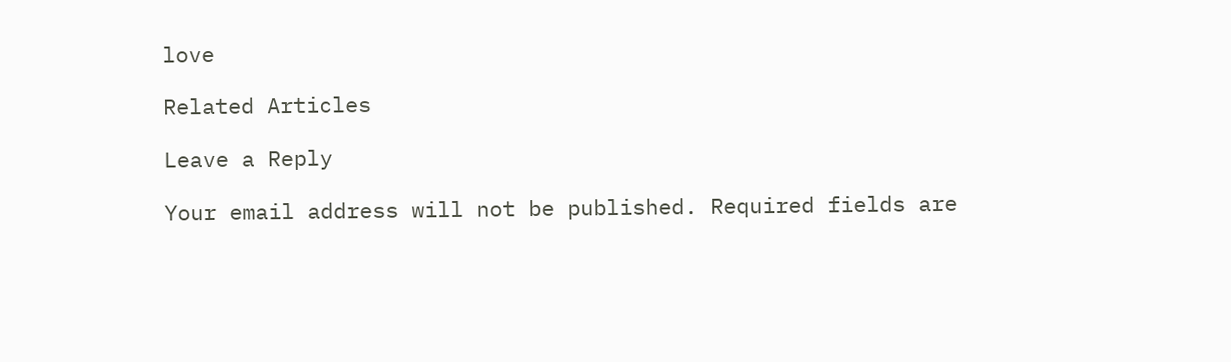love

Related Articles

Leave a Reply

Your email address will not be published. Required fields are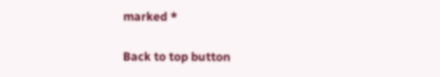marked *

Back to top button